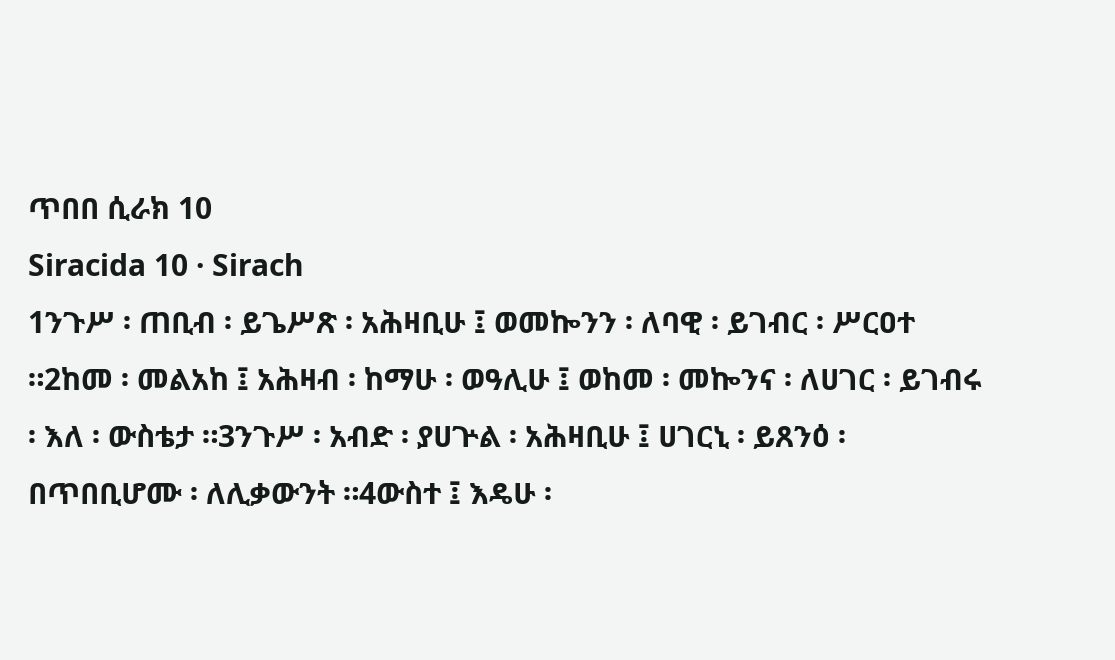ጥበበ ሲራክ 10
Siracida 10 · Sirach
1ንጉሥ ፡ ጠቢብ ፡ ይጌሥጽ ፡ አሕዛቢሁ ፤ ወመኰንን ፡ ለባዊ ፡ ይገብር ፡ ሥርዐተ ።2ከመ ፡ መልአከ ፤ አሕዛብ ፡ ከማሁ ፡ ወዓሊሁ ፤ ወከመ ፡ መኰንና ፡ ለሀገር ፡ ይገብሩ ፡ እለ ፡ ውስቴታ ።3ንጉሥ ፡ አብድ ፡ ያሀጕል ፡ አሕዛቢሁ ፤ ሀገርኒ ፡ ይጸንዕ ፡ በጥበቢሆሙ ፡ ለሊቃውንት ።4ውስተ ፤ እዴሁ ፡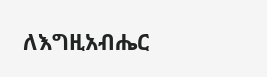ለእግዚአብሔር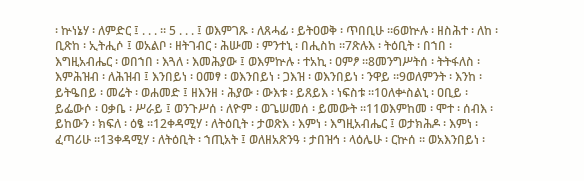፡ ኵነኔሃ ፡ ለምድር ፤ . . . ። 5 . . . ፤ ወእምገጹ ፡ ለጸሓፊ ፡ ይትዐወቅ ፡ ጥበቢሁ ።6ወኵሉ ፡ ዘስሕተ ፡ ለከ ፡ ቢጽከ ፡ ኢትሒሶ ፤ ወአልቦ ፡ ዘትገብር ፡ ሕሡመ ፡ ምንተኒ ፡ በሒስከ ።7ጽሉእ ፡ ትዕቢት ፡ በኀበ ፡ እግዚአብሔር ፡ ወበኀበ ፡ እጓለ ፡ እመሕያው ፤ ወእምኵሉ ፡ ተአኪ ፡ ዐምፆ ።8መንግሥትሰ ፡ ትትፋለስ ፡ እምሕዝብ ፡ ለሕዝብ ፤ እንበይነ ፡ ዐመፃ ፡ ወእንበይነ ፡ ጋእዝ ፡ ወእንበይነ ፡ ንዋይ ።9ወለምንት ፡ እንከ ፡ ይትዔበይ ፡ መሬት ፡ ወሐመድ ፤ ዘእንዘ ፡ ሕያው ፡ ውእቱ ፡ ይጸይእ ፡ ነፍስቱ ።10ለቍስልኒ ፡ ዐቢይ ፡ ይፌውሶ ፡ ዐቃቤ ፡ ሥራይ ፤ ወንጉሥሰ ፡ ለዮም ፡ ወጌሠመሰ ፡ ይመውት ።11ወእምከመ ፡ ሞተ ፡ ሰብእ ፡ ይከውን ፡ ክፍለ ፡ ዕፄ ።12ቀዳሚሃ ፡ ለትዕቢት ፡ ታወጽእ ፡ እምነ ፡ እግዚአብሔር ፤ ወታክሕዶ ፡ እምነ ፡ ፈጣሪሁ ።13ቀዳሚሃ ፡ ለትዕቢት ፡ ኀጢአት ፤ ወለዘአጽንዓ ፡ ታበዝኅ ፡ ላዕሌሁ ፡ ርኵሰ ። ወአእንበይነ ፡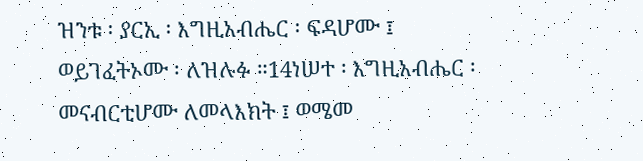ዝንቱ ፡ ያርኢ ፡ እግዚአብሔር ፡ ፍዳሆሙ ፤ ወይገፈትኦሙ ፡ ለዝሉፉ ።14ነሠተ ፡ እግዚአብሔር ፡ መናብርቲሆሙ ለመላእክት ፤ ወሜመ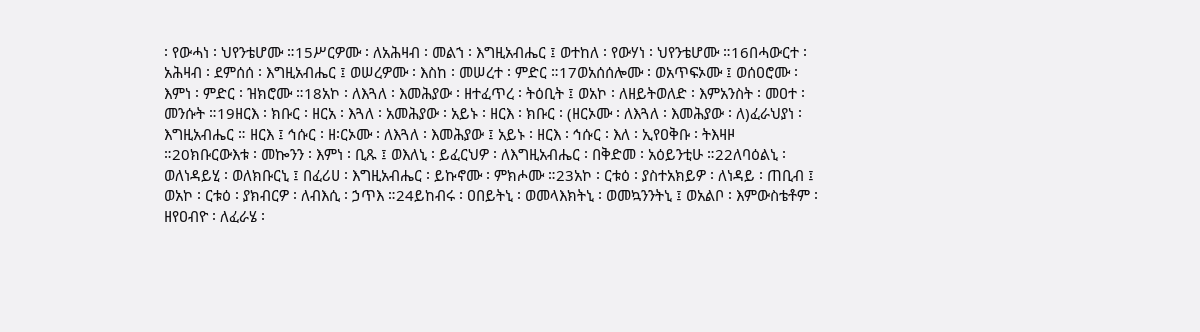፡ የውሓነ ፡ ህየንቴሆሙ ።15ሥርዎሙ ፡ ለአሕዛብ ፡ መልኀ ፡ እግዚአብሔር ፤ ወተከለ ፡ የውሃነ ፡ ህየንቴሆሙ ።16በሓውርተ ፡ አሕዛብ ፡ ደምሰሰ ፡ እግዚአብሔር ፤ ወሠረዎሙ ፡ እስከ ፡ መሠረተ ፡ ምድር ።17ወአሰሰሎሙ ፡ ወአጥፍኦሙ ፤ ወሰዐሮሙ ፡ እምነ ፡ ምድር ፡ ዝክሮሙ ።18አኮ ፡ ለእጓለ ፡ እመሕያው ፡ ዘተፈጥረ ፡ ትዕቢት ፤ ወአኮ ፡ ለዘይትወለድ ፡ እምአንስት ፡ መዐተ ፡ መንሱት ።19ዘርእ ፡ ክቡር ፡ ዘርአ ፡ እጓለ ፡ አመሕያው ፡ አይኑ ፡ ዘርእ ፡ ክቡር ፡ (ዘርኦሙ ፡ ለእጓለ ፡ እመሕያው ፡ ለ)ፈራህያነ ፡ እግዚአብሔር ። ዘርእ ፤ ኅሱር ፡ ዘ፡ርኦሙ ፡ ለእጓለ ፡ እመሕያው ፤ አይኑ ፡ ዘርእ ፡ ኅሱር ፡ እለ ፡ ኢየዐቅቡ ፡ ትእዛዞ ።20ክቡርውእቱ ፡ መኰንን ፡ እምነ ፡ ቢጹ ፤ ወእለኒ ፡ ይፈርህዎ ፡ ለእግዚአብሔር ፡ በቅድመ ፡ አዕይንቲሁ ።22ለባዕልኒ ፡ ወለነዳይሂ ፡ ወለክቡርኒ ፤ በፈሪሀ ፡ እግዚአብሔር ፡ ይኩኖሙ ፡ ምክሖሙ ።23አኮ ፡ ርቱዕ ፡ ያስተአክይዎ ፡ ለነዳይ ፡ ጠቢብ ፤ ወአኮ ፡ ርቱዕ ፡ ያክብርዎ ፡ ለብእሲ ፡ ኃጥእ ።24ይከብሩ ፡ ዐበይትኒ ፡ ወመላእክትኒ ፡ ወመኳንንትኒ ፤ ወአልቦ ፡ እምውስቴቶም ፡ ዘየዐብዮ ፡ ለፈራሄ ፡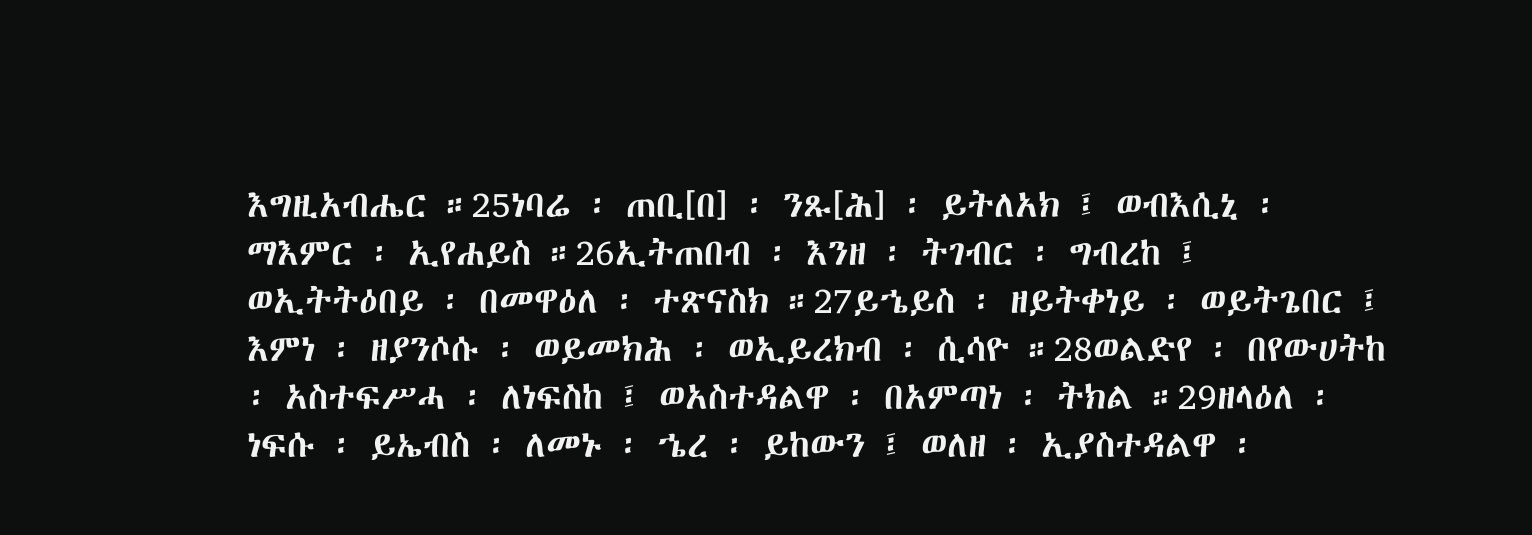እግዚአብሔር ።25ነባሬ ፡ ጠቢ[በ] ፡ ንጹ[ሕ] ፡ ይትለአክ ፤ ወብእሲኒ ፡ ማእምር ፡ ኢየሐይስ ።26ኢትጠበብ ፡ እንዘ ፡ ትገብር ፡ ግብረከ ፤ ወኢትትዕበይ ፡ በመዋዕለ ፡ ተጽናስክ ።27ይኄይስ ፡ ዘይትቀነይ ፡ ወይትጌበር ፤ እምነ ፡ ዘያንሶሱ ፡ ወይመክሕ ፡ ወኢይረክብ ፡ ሲሳዮ ።28ወልድየ ፡ በየውሀትከ ፡ አስተፍሥሓ ፡ ለነፍስከ ፤ ወአስተዳልዋ ፡ በአምጣነ ፡ ትክል ።29ዘላዕለ ፡ ነፍሱ ፡ ይኤብስ ፡ ለመኑ ፡ ኄረ ፡ ይከውን ፤ ወለዘ ፡ ኢያስተዳልዋ ፡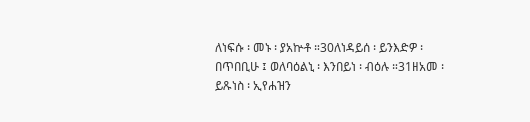ለነፍሱ ፡ መኑ ፡ ያአኵቶ ።30ለነዳይሰ ፡ ይንእድዎ ፡ በጥበቢሁ ፤ ወለባዕልኒ ፡ እንበይነ ፡ ብዕሉ ።31ዘአመ ፡ ይጹነስ ፡ ኢየሐዝን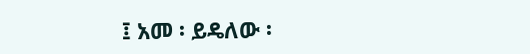፤ አመ ፡ ይዴለው ፡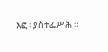እፎ ፡ ያስተፌሥሕ ።